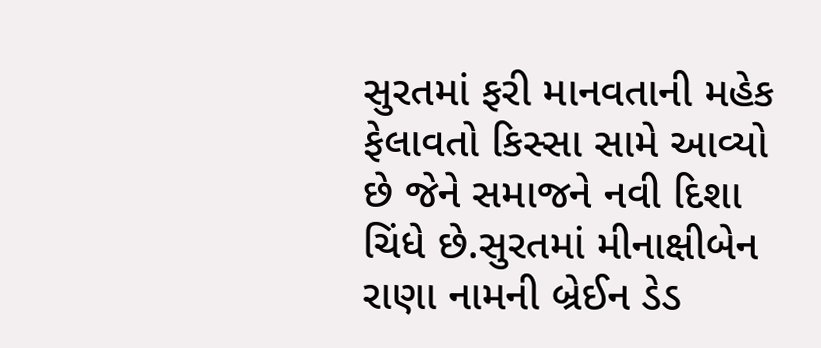સુરતમાં ફરી માનવતાની મહેક ફેલાવતો કિસ્સા સામે આવ્યો છે જેને સમાજને નવી દિશા ચિંધે છે.સુરતમાં મીનાક્ષીબેન રાણા નામની બ્રેઈન ડેડ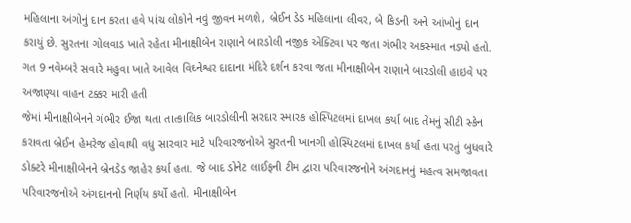મહિલાના અંગોનું દાન કરતા હવે પાંચ લોકોને નવું જીવન મળશે, બ્રેઈન ડેડ મહિલાના લીવર, બે કિડની અને આંખોનું દાન કરાયું છે. સુરતના ગોલવાડ ખાતે રહેતા મીનાક્ષીબેન રાણાને બારડોલી નજીક એક્ટિવા પર જતા ગંભીર અકસ્માત નડ્યો હતો. ગત 9 નવેમ્બરે સવારે મહુવા ખાતે આવેલ વિઘ્નેશ્વર દાદાના મંદિરે દર્શન કરવા જતા મીનાક્ષીબેન રાણાને બારડોલી હાઇવે પર અજાણ્યા વાહન ટક્કર મારી હતી
જેમાં મીનાક્ષીબેનને ગંભીર ઈજા થતા તાત્કાલિક બારડોલીની સરદાર સ્મારક હોસ્પિટલમાં દાખલ કર્યા બાદ તેમનું સીટી સ્કેન કરાવતા બ્રેઈન હેમરેજ હોવાથી વધુ સારવાર માટે પરિવારજનોએ સુરતની ખાનગી હોસ્પિટલમાં દાખલ કર્યા હતા પરતું બુધવારે ડોક્ટરે મીનાક્ષીબેનને બ્રેનડેડ જાહેર કર્યા હતા. જે બાદ ડોનેટ લાઈફની ટીમ દ્વારા પરિવારજનોને અંગદાનનું મહત્વ સમજાવતા પરિવારજનોએ અંગદાનનો નિર્ણય કર્યો હતો. મીનાક્ષીબેન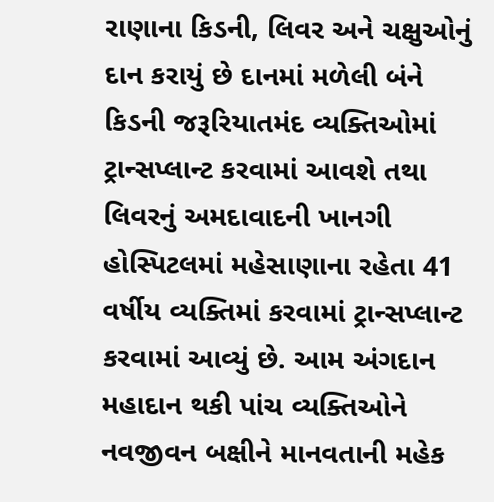રાણાના કિડની, લિવર અને ચક્ષુઓનું દાન કરાયું છે દાનમાં મળેલી બંને કિડની જરૂરિયાતમંદ વ્યક્તિઓમાં ટ્રાન્સપ્લાન્ટ કરવામાં આવશે તથા લિવરનું અમદાવાદની ખાનગી હોસ્પિટલમાં મહેસાણાના રહેતા 41 વર્ષીય વ્યક્તિમાં કરવામાં ટ્રાન્સપ્લાન્ટ કરવામાં આવ્યું છે. આમ અંગદાન મહાદાન થકી પાંચ વ્યક્તિઓને નવજીવન બક્ષીને માનવતાની મહેક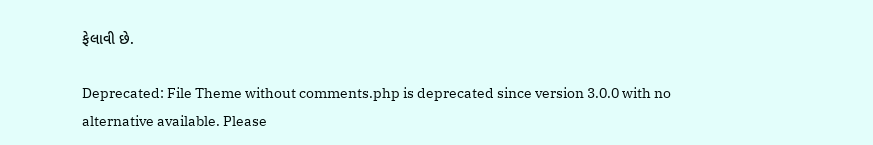ફેલાવી છે.

Deprecated: File Theme without comments.php is deprecated since version 3.0.0 with no alternative available. Please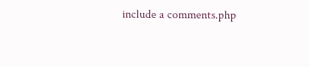include a comments.php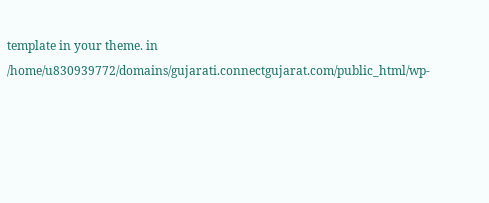template in your theme. in /home/u830939772/domains/gujarati.connectgujarat.com/public_html/wp-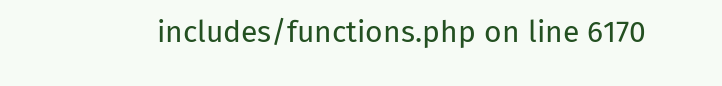includes/functions.php on line 6170